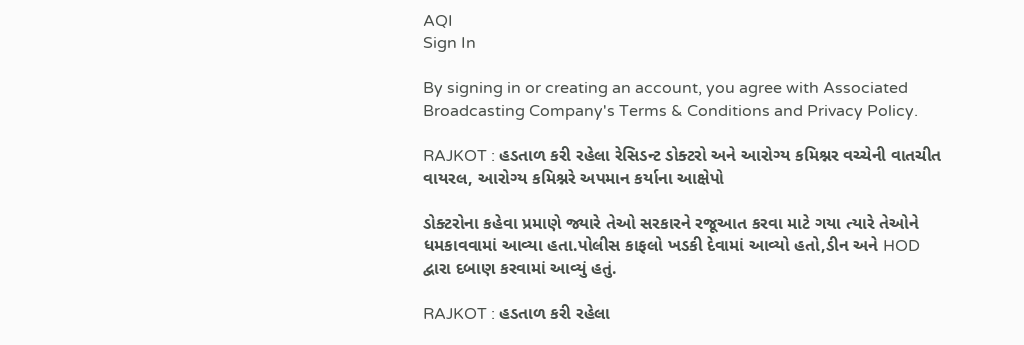AQI
Sign In

By signing in or creating an account, you agree with Associated Broadcasting Company's Terms & Conditions and Privacy Policy.

RAJKOT : હડતાળ કરી રહેલા રેસિડન્ટ ડોક્ટરો અને આરોગ્ય કમિશ્નર વચ્ચેની વાતચીત વાયરલ, આરોગ્ય કમિશ્નરે અપમાન કર્યાના આક્ષેપો

ડોક્ટરોના કહેવા પ્રમાણે જ્યારે તેઓ સરકારને રજૂઆત કરવા માટે ગયા ત્યારે તેઓને ધમકાવવામાં આવ્યા હતા.પોલીસ કાફલો ખડકી દેવામાં આવ્યો હતો,ડીન અને HOD દ્વારા દબાણ કરવામાં આવ્યું હતું.

RAJKOT : હડતાળ કરી રહેલા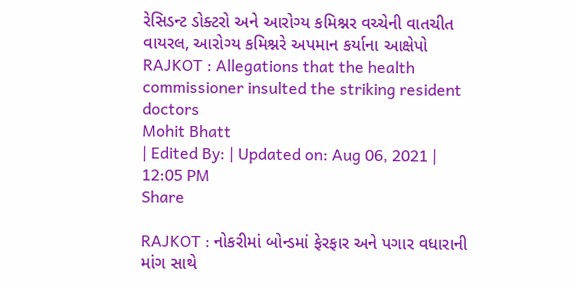રેસિડન્ટ ડોક્ટરો અને આરોગ્ય કમિશ્નર વચ્ચેની વાતચીત વાયરલ, આરોગ્ય કમિશ્નરે અપમાન કર્યાના આક્ષેપો
RAJKOT : Allegations that the health commissioner insulted the striking resident doctors
Mohit Bhatt
| Edited By: | Updated on: Aug 06, 2021 | 12:05 PM
Share

RAJKOT : નોકરીમાં બોન્ડમાં ફેરફાર અને પગાર વધારાની માંગ સાથે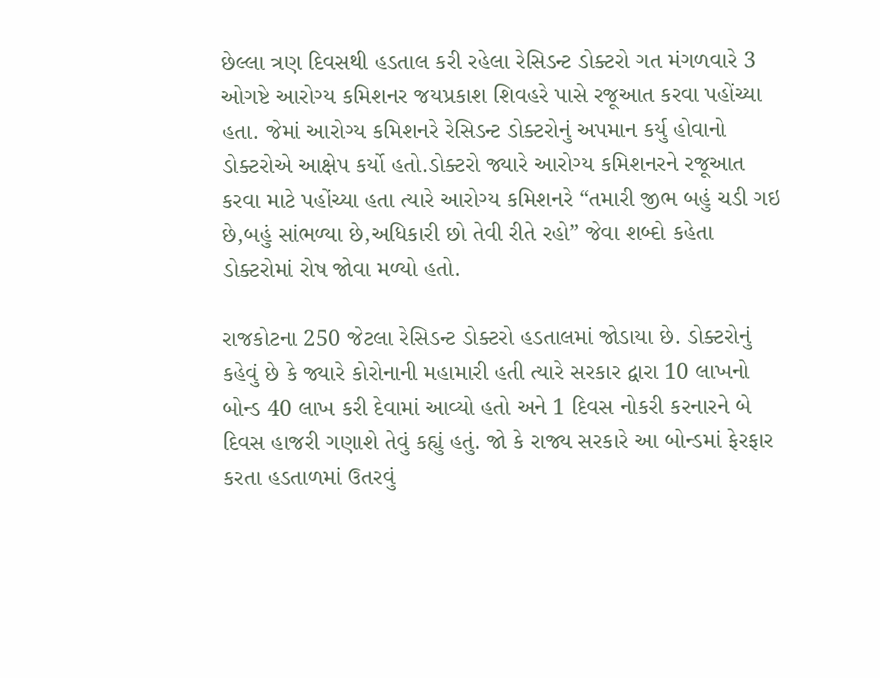છેલ્લા ત્રણ દિવસથી હડતાલ કરી રહેલા રેસિડન્ટ ડોક્ટરો ગત મંગળવારે 3 ઓગષ્ટે આરોગ્ય કમિશનર જયપ્રકાશ શિવહરે પાસે રજૂઆત કરવા પહોંચ્યા હતા. જેમાં આરોગ્ય કમિશનરે રેસિડન્ટ ડોક્ટરોનું અપમાન કર્યુ હોવાનો ડોક્ટરોએ આક્ષેપ કર્યો હતો.ડોક્ટરો જ્યારે આરોગ્ય કમિશનરને રજૂઆત કરવા માટે પહોંચ્યા હતા ત્યારે આરોગ્ય કમિશનરે “તમારી જીભ બહું ચડી ગઇ છે,બહું સાંભળ્યા છે,અધિકારી છો તેવી રીતે રહો” જેવા શબ્દો કહેતા ડોક્ટરોમાં રોષ જોવા મળ્યો હતો.

રાજકોટના 250 જેટલા રેસિડન્ટ ડોક્ટરો હડતાલમાં જોડાયા છે. ડોક્ટરોનું કહેવું છે કે જ્યારે કોરોનાની મહામારી હતી ત્યારે સરકાર દ્વારા 10 લાખનો બોન્ડ 40 લાખ કરી દેવામાં આવ્યો હતો અને 1 દિવસ નોકરી કરનારને બે દિવસ હાજરી ગણાશે તેવું કહ્યું હતું. જો કે રાજ્ય સરકારે આ બોન્ડમાં ફેરફાર કરતા હડતાળમાં ઉતરવું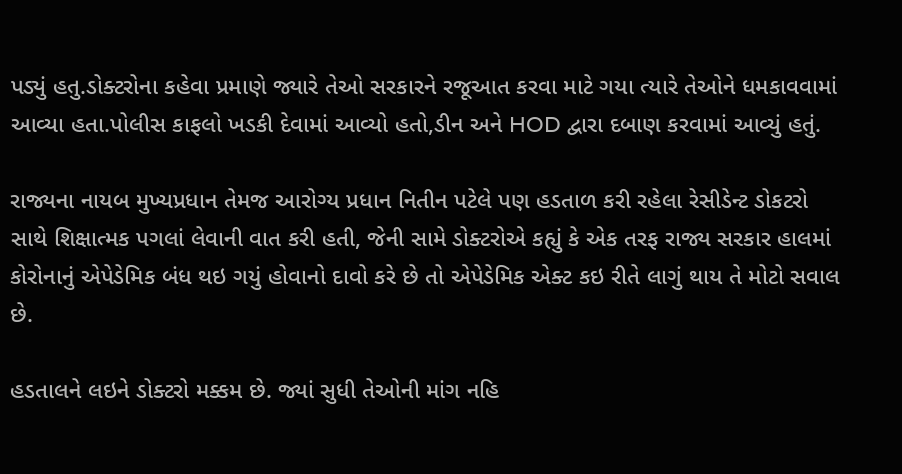પડ્યું હતુ.ડોક્ટરોના કહેવા પ્રમાણે જ્યારે તેઓ સરકારને રજૂઆત કરવા માટે ગયા ત્યારે તેઓને ધમકાવવામાં આવ્યા હતા.પોલીસ કાફલો ખડકી દેવામાં આવ્યો હતો,ડીન અને HOD દ્વારા દબાણ કરવામાં આવ્યું હતું.

રાજ્યના નાયબ મુખ્યપ્રધાન તેમજ આરોગ્ય પ્રધાન નિતીન પટેલે પણ હડતાળ કરી રહેલા રેસીડેન્ટ ડોકટરો સાથે શિક્ષાત્મક પગલાં લેવાની વાત કરી હતી, જેની સામે ડોક્ટરોએ કહ્યું કે એક તરફ રાજ્ય સરકાર હાલમાં કોરોનાનું એપેડેમિક બંધ થઇ ગયું હોવાનો દાવો કરે છે તો એપેડેમિક એક્ટ કઇ રીતે લાગું થાય તે મોટો સવાલ છે.

હડતાલને લઇને ડોક્ટરો મક્કમ છે. જ્યાં સુધી તેઓની માંગ નહિ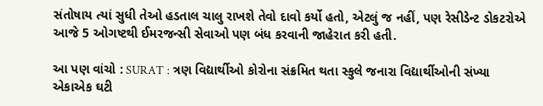સંતોષાય ત્યાં સુધી તેઓ હડતાલ ચાલુ રાખશે તેવો દાવો કર્યો હતો, એટલું જ નહીં, પણ રેસીડેન્ટ ડોકટરોએ આજે 5 ઓગષ્ટથી ઈમરજન્સી સેવાઓ પણ બંધ કરવાની જાહેરાત કરી હતી.

આ પણ વાંચો : SURAT : ત્રણ વિદ્યાર્થીઓ કોરોના સંક્રમિત થતા સ્કુલે જનારા વિદ્યાર્થીઓની સંખ્યા એકાએક ઘટી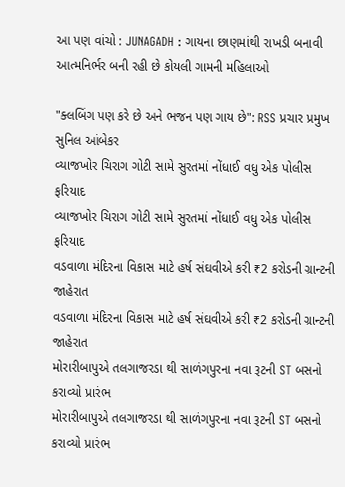આ પણ વાંચો : JUNAGADH : ગાયના છાણમાંથી રાખડી બનાવી આત્મનિર્ભર બની રહી છે કોયલી ગામની મહિલાઓ

"ક્લબિંગ પણ કરે છે અને ભજન પણ ગાય છે": RSS પ્રચાર પ્રમુખ સુનિલ આંબેકર
વ્યાજખોર ચિરાગ ગોટી સામે સુરતમાં નોંધાઈ વધુ એક પોલીસ ફરિયાદ
વ્યાજખોર ચિરાગ ગોટી સામે સુરતમાં નોંધાઈ વધુ એક પોલીસ ફરિયાદ
વડવાળા મંદિરના વિકાસ માટે હર્ષ સંઘવીએ કરી ₹2 કરોડની ગ્રાન્ટની જાહેરાત
વડવાળા મંદિરના વિકાસ માટે હર્ષ સંઘવીએ કરી ₹2 કરોડની ગ્રાન્ટની જાહેરાત
મોરારીબાપુએ તલગાજરડા થી સાળંગપુરના નવા રૂટની ST બસનો કરાવ્યો પ્રારંભ
મોરારીબાપુએ તલગાજરડા થી સાળંગપુરના નવા રૂટની ST બસનો કરાવ્યો પ્રારંભ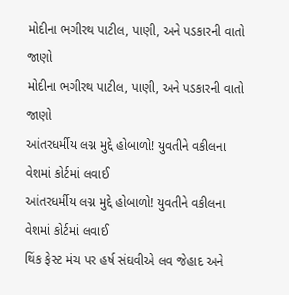મોદીના ભગીરથ પાટીલ, પાણી, અને પડકારની વાતો જાણો
મોદીના ભગીરથ પાટીલ, પાણી, અને પડકારની વાતો જાણો
આંતરધર્મીય લગ્ન મુદ્દે હોબાળો! યુવતીને વકીલના વેશમાં કોર્ટમાં લવાઈ
આંતરધર્મીય લગ્ન મુદ્દે હોબાળો! યુવતીને વકીલના વેશમાં કોર્ટમાં લવાઈ
થિંક ફેસ્ટ મંચ પર હર્ષ સંઘવીએ લવ જેહાદ અને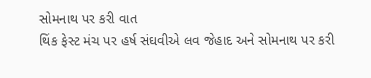સોમનાથ પર કરી વાત
થિંક ફેસ્ટ મંચ પર હર્ષ સંઘવીએ લવ જેહાદ અને સોમનાથ પર કરી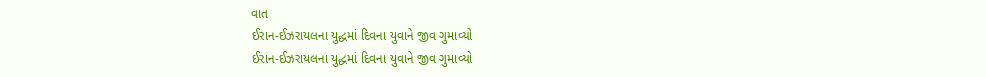વાત
ઈરાન-ઈઝરાયલના યુદ્ધમાં દિવના યુવાને જીવ ગુમાવ્યો
ઈરાન-ઈઝરાયલના યુદ્ધમાં દિવના યુવાને જીવ ગુમાવ્યો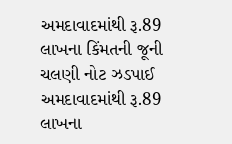અમદાવાદમાંથી રૂ.89 લાખના કિંમતની જૂની ચલણી નોટ ઝડપાઈ
અમદાવાદમાંથી રૂ.89 લાખના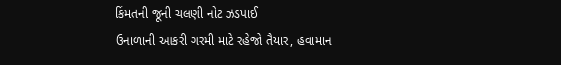કિંમતની જૂની ચલણી નોટ ઝડપાઈ
ઉનાળાની આકરી ગરમી માટે રહેજો તૈયાર, હવામાન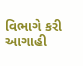વિભાગે કરી આગાહી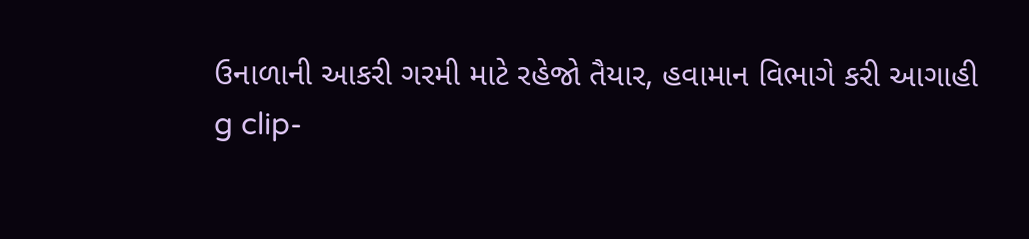ઉનાળાની આકરી ગરમી માટે રહેજો તૈયાર, હવામાન વિભાગે કરી આગાહી
g clip-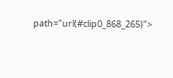path="url(#clip0_868_265)">